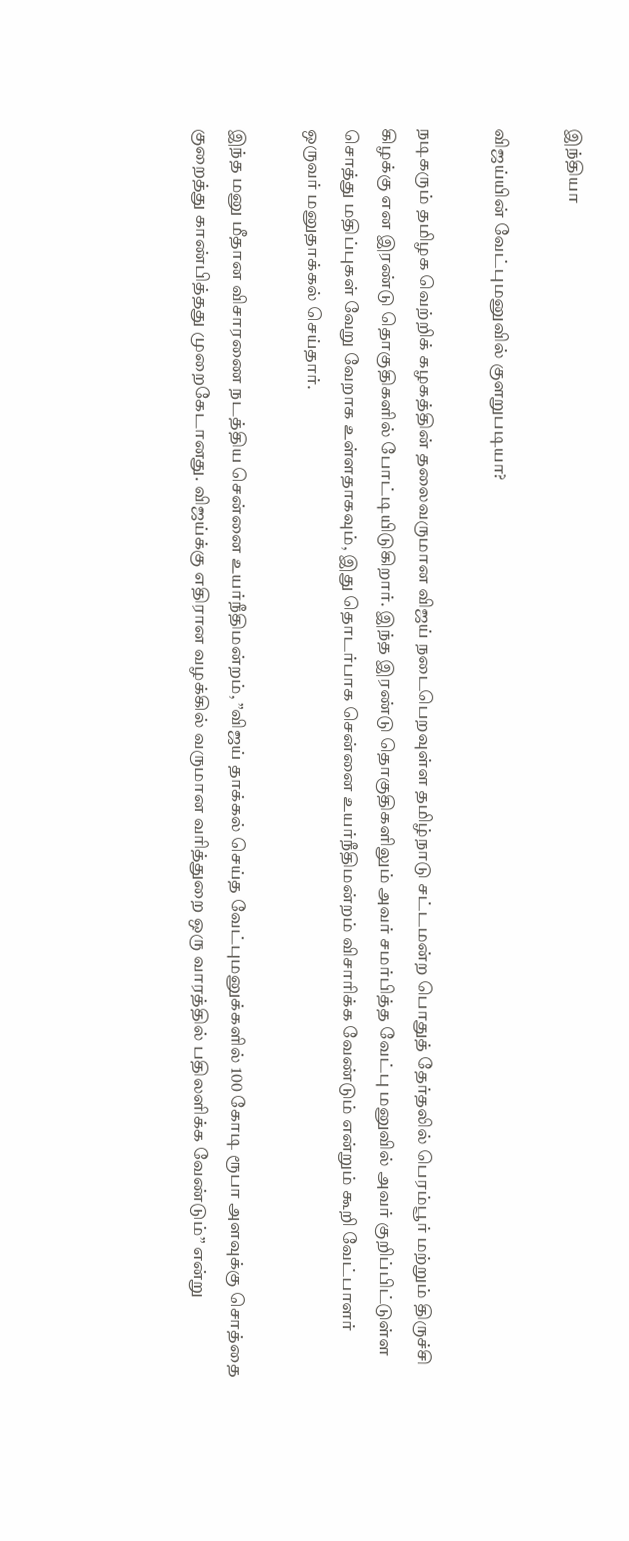இந்தியா

விஜய்யின் வேட்புமனுவில் குளறுபடியா?

நடிகரும் தமிழக வெற்றிக் கழகத்தின் தலைவருமான விஜய் நடைபெறவுள்ள தமிழ்நாடு சட்டமன்ற பொதுத் தேர்தலில் பெரம்பூர் மற்றும் திருச்சி கிழக்கு என இரண்டு தொகுதிகளில் போட்டியிடுகிறார். இந்த இரண்டு தொகுதிகளிலும் அவர் சமர்பித்த வேட்பு மனுவில் அவர் குறிப்பிட்டுள்ள சொத்து மதிப்புகள் வேறு வேறாக உள்ளதாகவும், இது தொடர்பாக சென்னை உயர்நீதிமன்றம் விசாரிக்க வேண்டும் என்றும் கூறி வேட்பாளர் ஒருவர் மனுதாக்கல் செய்தார்.

இந்த மனு மீதான விசாரணை நடத்திய சென்னை உயர்நீதிமன்றம், ”விஜய் தாக்கல் செய்த வேட்புமனுக்களில் 100 கோடி ரூபா அளவுக்கு சொத்தை குறைத்து காண்பித்தது முறைகேடானது. விஜய்க்கு எதிரான வழக்கில் வருமான வரித்துறை ஒரு வாரத்தில் பதிலளிக்க வேண்டும்” என்று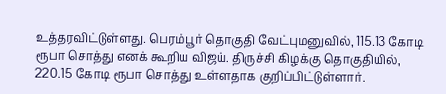உத்தரவிட்டுள்ளது. பெரம்பூர் தொகுதி வேட்புமனுவில், 115.13 கோடி ரூபா சொத்து எனக் கூறிய விஜய். திருச்சி கிழக்கு தொகுதியில், 220.15 கோடி ரூபா சொத்து உள்ளதாக குறிப்பிட்டுள்ளார்.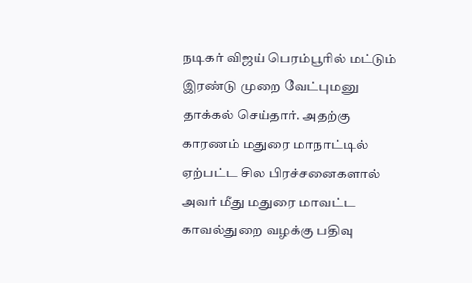நடிகர் விஜய் பெரம்பூரில் மட்டும் இரண்டு முறை வேட்புமனு தாக்கல் செய்தார். அதற்கு காரணம் மதுரை மாநாட்டில் ஏற்பட்ட சில பிரச்சனைகளால் அவர் மீது மதுரை மாவட்ட காவல்துறை வழக்கு பதிவு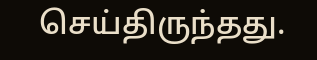செய்திருந்தது.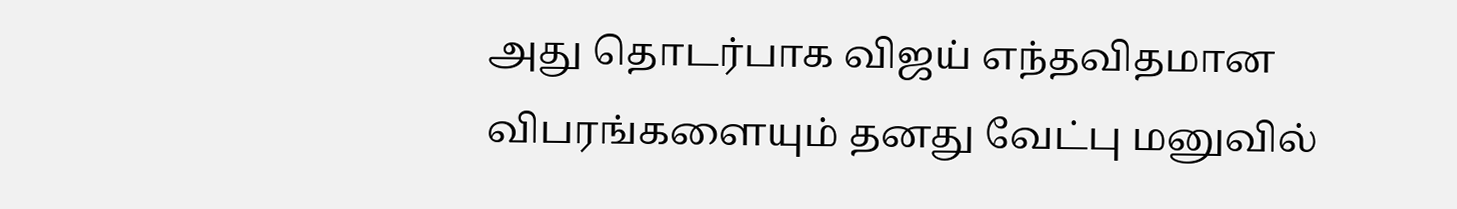அது தொடர்பாக விஜய் எந்தவிதமான விபரங்களையும் தனது வேட்பு மனுவில்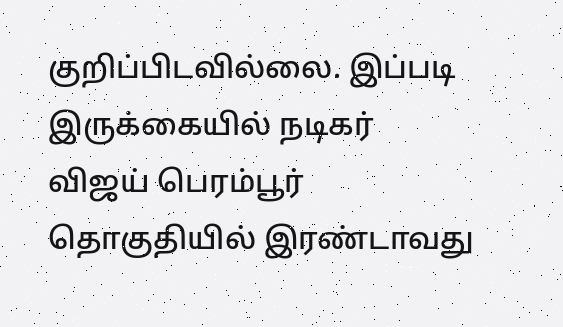குறிப்பிடவில்லை. இப்படி இருக்கையில் நடிகர் விஜய் பெரம்பூர் தொகுதியில் இரண்டாவது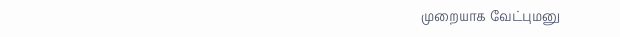முறையாக வேட்புமனு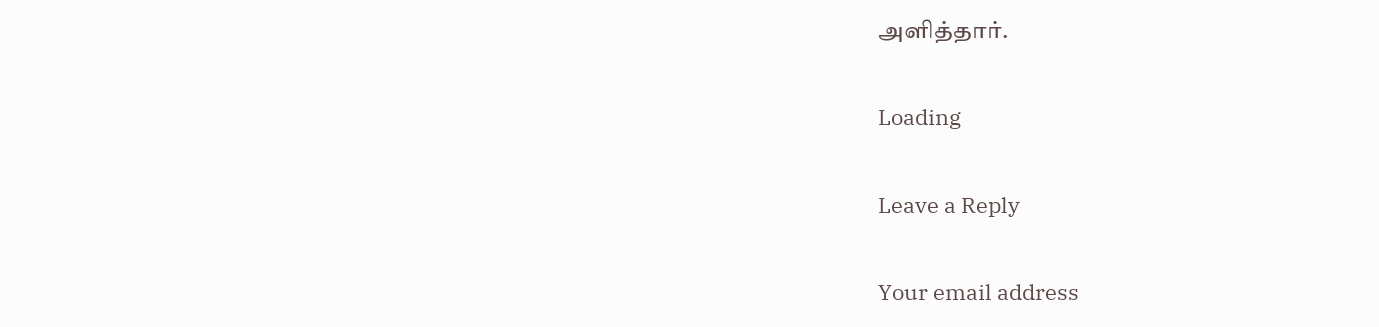அளித்தார்.

Loading

Leave a Reply

Your email address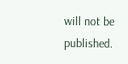will not be published.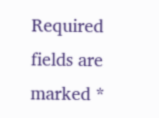Required fields are marked *